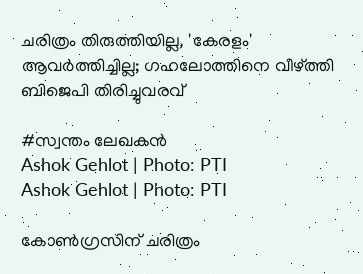ചരിത്രം തിരുത്തിയില്ല, 'കേരളം' ആവർത്തിച്ചില്ല; ഗഹലോത്തിനെ വീഴ്ത്തി ബിജെപി തിരിച്ചുവരവ്‌

#സ്വന്തം ലേഖകൻ
Ashok Gehlot | Photo: PTI
Ashok Gehlot | Photo: PTI

കോൺഗ്രസിന് ചരിത്രം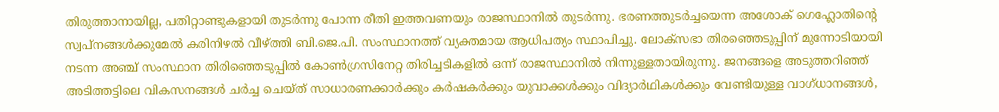തിരുത്താനായില്ല, പതിറ്റാണ്ടുകളായി തുടർന്നു പോന്ന രീതി ഇത്തവണയും രാജസ്ഥാനിൽ തുടർന്നു. ഭരണത്തുടർച്ചയെന്ന അശോക് ഗെഹ്ലോതിന്റെ സ്വപ്നങ്ങൾക്കുമേൽ കരിനിഴൽ വീഴ്ത്തി ബി.ജെ.പി. സംസ്ഥാനത്ത് വ്യക്തമായ ആധിപത്യം സ്ഥാപിച്ചു. ലോക്സഭാ തിരഞ്ഞെടുപ്പിന് മുന്നോടിയായി നടന്ന അഞ്ച് സംസ്ഥാന തിരിഞ്ഞെടുപ്പിൽ കോൺഗ്രസിനേറ്റ തിരിച്ചടികളിൽ ഒന്ന് രാജസ്ഥാനിൽ നിന്നുള്ളതായിരുന്നു. ജനങ്ങളെ അടുത്തറിഞ്ഞ് അടിത്തട്ടിലെ വികസനങ്ങൾ ചർച്ച ചെയ്ത് സാധാരണക്കാർക്കും കർഷകർക്കും യുവാക്കൾക്കും വിദ്യാർഥികൾക്കും വേണ്ടിയുള്ള വാഗ്ധാനങ്ങൾ,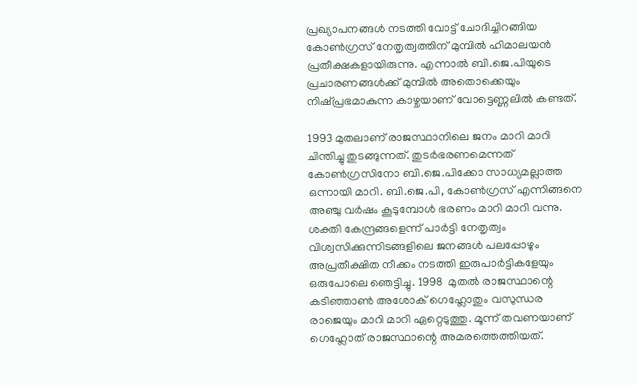പ്രഖ്യാപനങ്ങൾ നടത്തി വോട്ട് ചോദിച്ചിറങ്ങിയ കോൺഗ്രസ് നേതൃത്വത്തിന് മുമ്പിൽ ഹിമാലയൻ പ്രതീക്ഷകളായിരുന്നു. എന്നാൽ ബി.ജെ.പിയുടെ പ്രചാരണങ്ങൾക്ക് മുമ്പിൽ അതൊക്കെയും നിഷ്പ്രഭമാകുന്ന കാഴ്ചയാണ് വോട്ടെണ്ണലിൽ കണ്ടത്.

1993 മുതലാണ് രാജസ്ഥാനിലെ ജനം മാറി മാറി ചിന്തിച്ചു തുടങ്ങുന്നത്. തുടർഭരണമെന്നത് കോൺഗ്രസിനോ ബി.ജെ.പിക്കോ സാധ്യമല്ലാത്ത ഒന്നായി മാറി. ബി.ജെ.പി, കോൺഗ്രസ് എന്നിങ്ങനെ അഞ്ചു വർഷം കൂടുമ്പോൾ ഭരണം മാറി മാറി വന്നു. ശക്തി കേന്ദ്രങ്ങളെന്ന് പാർട്ടി നേതൃത്വം വിശ്വസിക്കുന്നിടങ്ങളിലെ ജനങ്ങൾ പലപ്പോഴും അപ്രതീക്ഷിത നീക്കം നടത്തി ഇരുപാർട്ടികളേയും ഒരുപോലെ ഞെട്ടിച്ചു. 1998  മുതൽ രാജസ്ഥാന്റെ കടിഞ്ഞാൺ അശോക് ഗെഹ്ലോതും വസുന്ധര രാജെയും മാറി മാറി ഏറ്റെടുത്തു. മൂന്ന് തവണയാണ് ഗെഹ്ലോത് രാജസ്ഥാന്റെ അമരത്തെത്തിയത്.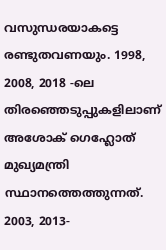വസുന്ധരയാകട്ടെ രണ്ടുതവണയും. 1998, 2008, 2018 -ലെ തിരഞ്ഞെടുപ്പുകളിലാണ് അശോക് ഗെഹ്ലോത് മുഖ്യമന്ത്രി സ്ഥാനത്തെത്തുന്നത്. 2003, 2013-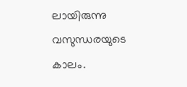ലായിരുന്നു വസുന്ധരയുടെ കാലം.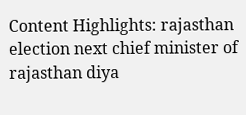Content Highlights: rajasthan election next chief minister of rajasthan diya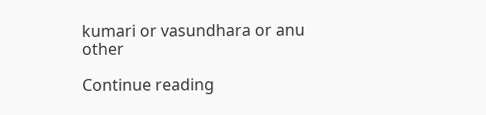kumari or vasundhara or anu other

Continue reading